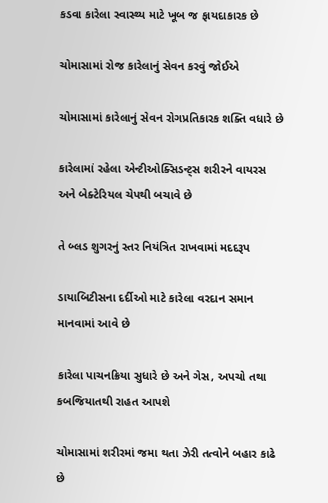કડવા કારેલા સ્વાસ્થ્ય માટે ખૂબ જ ફાયદાકારક છે

ચોમાસામાં રોજ કારેલાનું સેવન કરવું જોઈએ

ચોમાસામાં કારેલાનું સેવન રોગપ્રતિકારક શક્તિ વધારે છે

કારેલામાં રહેલા એન્ટીઓક્સિડન્ટ્સ શરીરને વાયરસ અને બેક્ટેરિયલ ચેપથી બચાવે છે

તે બ્લડ શુગરનું સ્તર નિયંત્રિત રાખવામાં મદદરૂપ

ડાયાબિટીસના દર્દીઓ માટે કારેલા વરદાન સમાન માનવામાં આવે છે

કારેલા પાચનક્રિયા સુધારે છે અને ગેસ, અપચો તથા કબજિયાતથી રાહત આપશે

ચોમાસામાં શરીરમાં જમા થતા ઝેરી તત્વોને બહાર કાઢે છે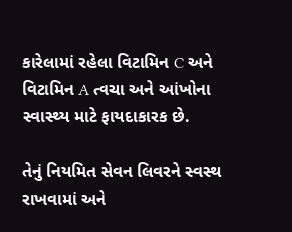કારેલામાં રહેલા વિટામિન C અને વિટામિન A ત્વચા અને આંખોના સ્વાસ્થ્ય માટે ફાયદાકારક છે.

તેનું નિયમિત સેવન લિવરને સ્વસ્થ રાખવામાં અને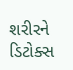શરીરને ડિટોક્સ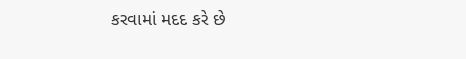કરવામાં મદદ કરે છે